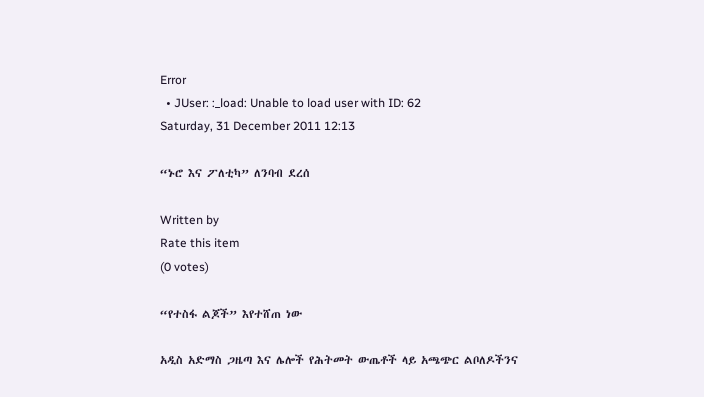Error
  • JUser: :_load: Unable to load user with ID: 62
Saturday, 31 December 2011 12:13

“ኑሮ እና ፖለቲካ” ለንባብ ደረሰ

Written by
Rate this item
(0 votes)

“የተስፋ ልጆች” እየተሸጠ ነው

አዲስ አድማስ ጋዜጣ እና ሌሎች የሕትመት ውጤቶች ላይ አጫጭር ልቦለዶችንና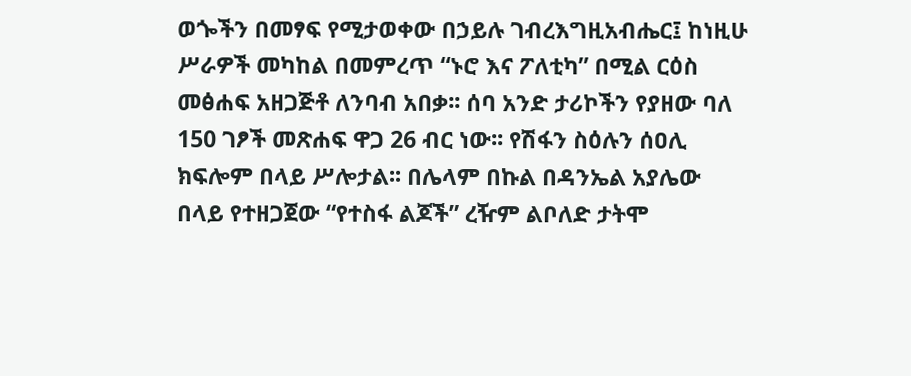ወጐችን በመፃፍ የሚታወቀው በኃይሉ ገብረእግዚአብሔር፤ ከነዚሁ ሥራዎች መካከል በመምረጥ “ኑሮ እና ፖለቲካ” በሚል ርዕስ መፅሐፍ አዘጋጅቶ ለንባብ አበቃ፡፡ ሰባ አንድ ታሪኮችን የያዘው ባለ 150 ገፆች መጽሐፍ ዋጋ 26 ብር ነው፡፡ የሽፋን ስዕሉን ሰዐሊ ክፍሎም በላይ ሥሎታል፡፡ በሌላም በኩል በዳንኤል አያሌው በላይ የተዘጋጀው “የተስፋ ልጆች” ረዥም ልቦለድ ታትሞ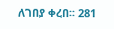ለገበያ ቀረበ፡፡ 281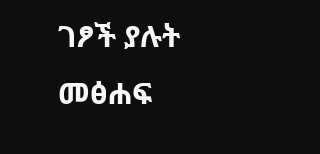ገፆች ያሉት መፅሐፍ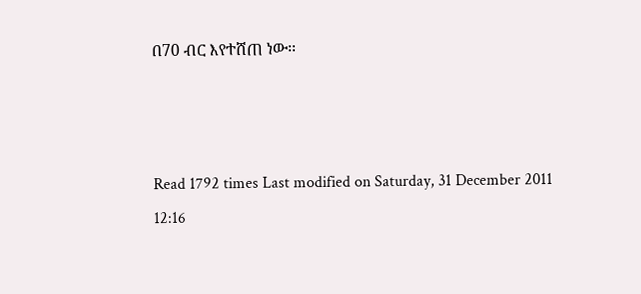በ70 ብር እየተሸጠ ነው፡፡



Read 1792 times Last modified on Saturday, 31 December 2011 12:16